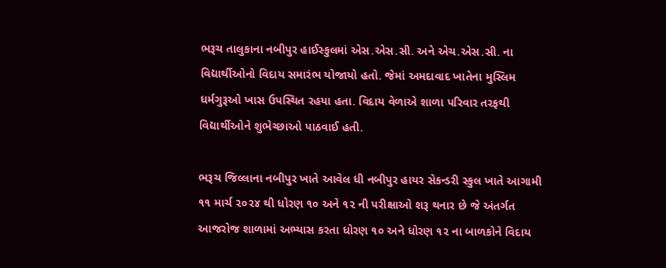ભરૂચ તાલુકાના નબીપુર હાઈસ્કુલમાં એસ.એસ.સી. અને એચ.એસ.સી. ના વિદ્યાર્થીઓનો વિદાય સમારંભ યોજાયો હતો. જેમાં અમદાવાદ ખાતેના મુસ્લિમ ધર્મગુરૂઓ ખાસ ઉપસ્થિત રહયા હતા. વિદાય વેળાએ શાળા પરિવાર તરફથી વિદ્યાર્થીઓને શુભેચ્છાઓ પાઠવાઈ હતી.

ભરૂચ જિલ્લાના નબીપુર ખાતે આવેલ ધી નબીપુર હાયર સેકન્ડરી સ્કુલ ખાતે આગામી ૧૧ માર્ચ ૨૦૨૪ થી ધોરણ ૧૦ અને ૧૨ ની પરીક્ષાઓ શરૂ થનાર છે જે અંતર્ગત આજરોજ શાળામાં અભ્યાસ કરતા ધોરણ ૧૦ અને ધોરણ ૧૨ ના બાળકોને વિદાય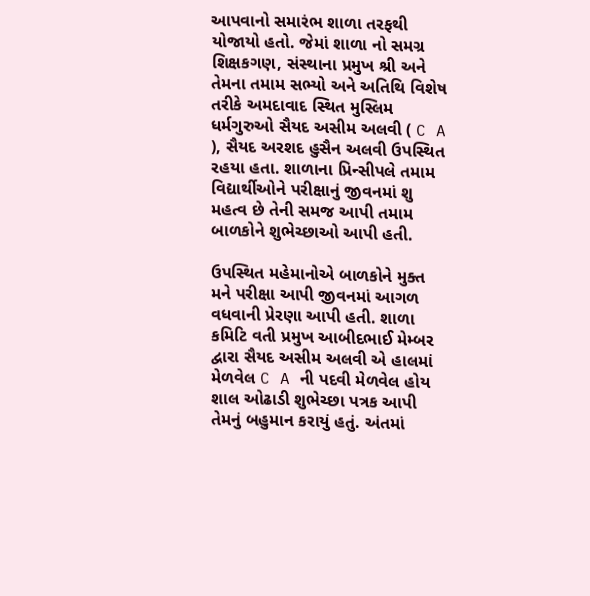આપવાનો સમારંભ શાળા તરફથી યોજાયો હતો. જેમાં શાળા નો સમગ્ર શિક્ષકગણ, સંસ્થાના પ્રમુખ શ્રી અને તેમના તમામ સભ્યો અને અતિથિ વિશેષ તરીકે અમદાવાદ સ્થિત મુસ્લિમ ધર્મગુરુઓ સૈયદ અસીમ અલવી ( C A ), સૈયદ અરશદ હુસૈન અલવી ઉપસ્થિત રહયા હતા. શાળાના પ્રિન્સીપલે તમામ વિદ્યાર્થીઓને પરીક્ષાનું જીવનમાં શુ મહત્વ છે તેની સમજ આપી તમામ બાળકોને શુભેચ્છાઓ આપી હતી.

ઉપસ્થિત મહેમાનોએ બાળકોને મુક્ત મને પરીક્ષા આપી જીવનમાં આગળ વધવાની પ્રેરણા આપી હતી. શાળા કમિટિ વતી પ્રમુખ આબીદભાઈ મેમ્બર દ્વારા સૈયદ અસીમ અલવી એ હાલમાં મેળવેલ C A ની પદવી મેળવેલ હોય શાલ ઓઢાડી શુભેચ્છા પત્રક આપી તેમનું બહુમાન કરાયું હતું. અંતમાં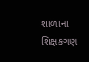શાળાના શિક્ષકગણ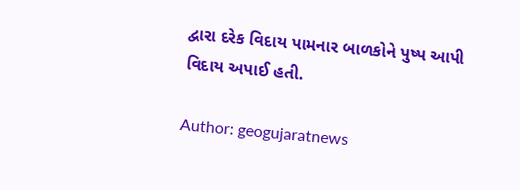દ્વારા દરેક વિદાય પામનાર બાળકોને પુષ્પ આપી વિદાય અપાઈ હતી.

Author: geogujaratnews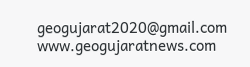geogujarat2020@gmail.com www.geogujaratnews.com